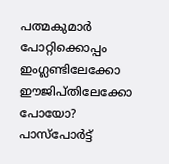പത്മകുമാർ പോറ്റിക്കൊപ്പം ഇംഗ്ലണ്ടിലേക്കോ ഈജിപ്തിലേക്കോ പോയോ? പാസ്‌പോർട്ട്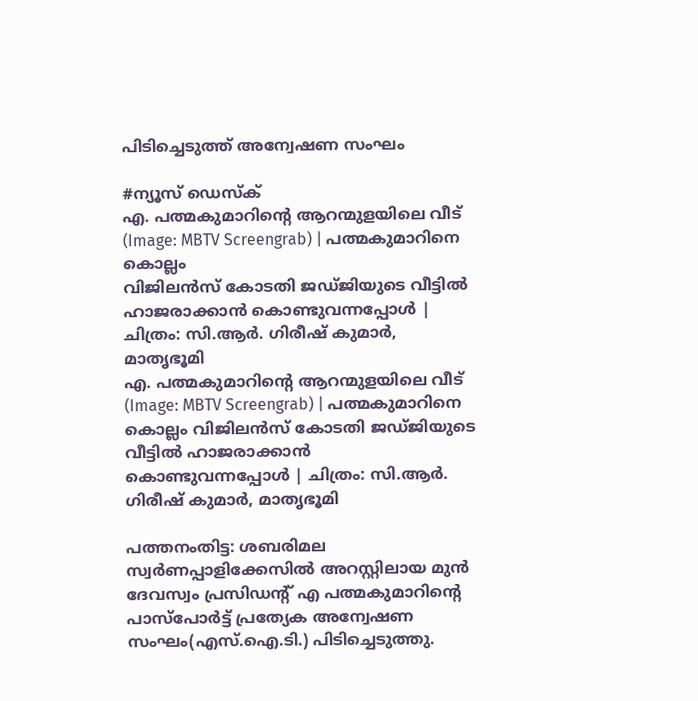പിടിച്ചെടുത്ത് അന്വേഷണ സംഘം

#ന്യൂസ് ഡെസ്ക്
എ. പത്മകുമാറിന്റെ ആറന്മുളയിലെ വീട് (Image: MBTV Screengrab) | പത്മകുമാറിനെ കൊല്ലം
വിജിലൻസ് കോടതി ജഡ്ജിയുടെ വീട്ടിൽ ഹാജരാക്കാൻ കൊണ്ടുവന്നപ്പോൾ | ചിത്രം: സി.ആർ. ഗിരീഷ് കുമാർ, മാതൃഭൂമി
എ. പത്മകുമാറിന്റെ ആറന്മുളയിലെ വീട് (Image: MBTV Screengrab) | പത്മകുമാറിനെ കൊല്ലം വിജിലൻസ് കോടതി ജഡ്ജിയുടെ വീട്ടിൽ ഹാജരാക്കാൻ കൊണ്ടുവന്നപ്പോൾ | ചിത്രം: സി.ആർ. ഗിരീഷ് കുമാർ, മാതൃഭൂമി

പത്തനംതിട്ട: ശബരിമല സ്വർണപ്പാളിക്കേസിൽ അറസ്റ്റിലായ മുൻ ദേവസ്വം പ്രസിഡന്റ് എ പത്മകുമാറിന്റെ പാസ്പോർട്ട് പ്രത്യേക അന്വേഷണ സംഘം(എസ്.ഐ.ടി.) പിടിച്ചെടുത്തു.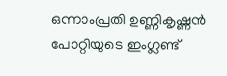ഒന്നാംപ്രതി ഉണ്ണികൃഷ്ണൻ പോറ്റിയുടെ ഇംഗ്ലണ്ട്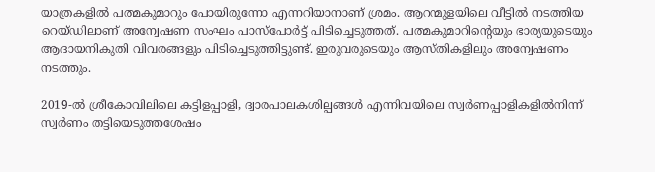യാത്രകളിൽ പത്മകുമാറും പോയിരുന്നോ എന്നറിയാനാണ് ശ്രമം. ആറന്മുളയിലെ വീട്ടിൽ നടത്തിയ റെയ്ഡിലാണ് അന്വേഷണ സംഘം പാസ്പോർട്ട് പിടിച്ചെടുത്തത്. പത്മകുമാറിന്റെയും ഭാര്യയുടെയും ആദായനികുതി വിവരങ്ങളും പിടിച്ചെടുത്തിട്ടുണ്ട്. ഇരുവരുടെയും ആസ്തികളിലും അന്വേഷണം നടത്തും.

2019-ൽ ശ്രീകോവിലിലെ കട്ടിളപ്പാളി, ദ്വാരപാലകശില്പങ്ങൾ എന്നിവയിലെ സ്വർണപ്പാളികളിൽനിന്ന് സ്വർണം തട്ടിയെടുത്തശേഷം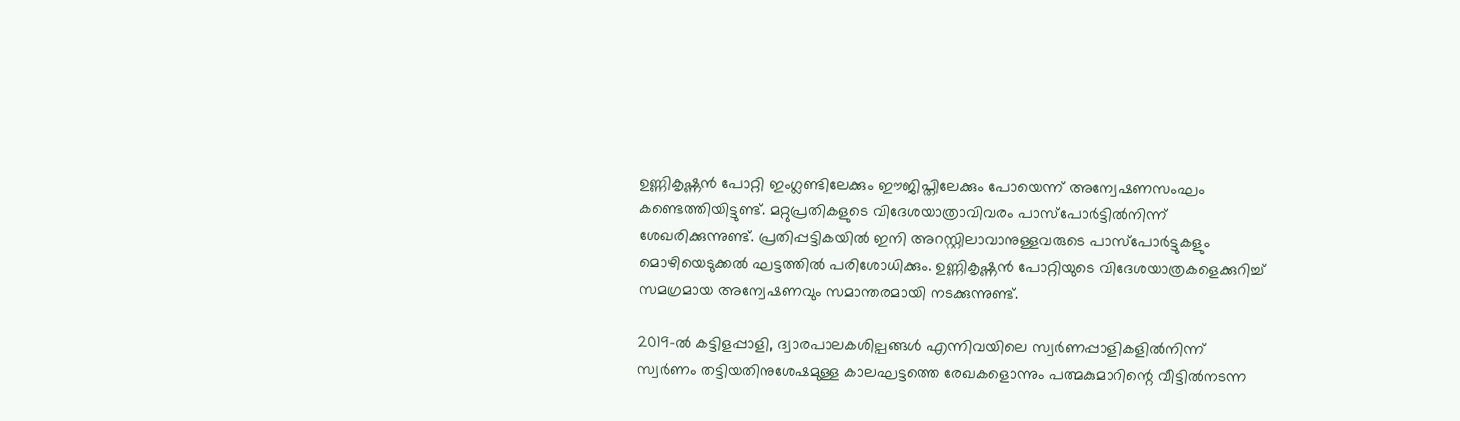ഉണ്ണികൃഷ്ണൻ പോറ്റി ഇംഗ്ലണ്ടിലേക്കും ഈജിപ്തിലേക്കും പോയെന്ന് അന്വേഷണസംഘം കണ്ടെത്തിയിട്ടുണ്ട്. മറ്റുപ്രതികളുടെ വിദേശയാത്രാവിവരം പാസ്‌പോർട്ടിൽനിന്ന് ശേഖരിക്കുന്നുണ്ട്. പ്രതിപ്പട്ടികയിൽ ഇനി അറസ്റ്റിലാവാനുള്ളവരുടെ പാസ്‌പോർട്ടുകളും മൊഴിയെടുക്കൽ ഘട്ടത്തിൽ പരിശോധിക്കും. ഉണ്ണികൃഷ്ണൻ പോറ്റിയുടെ വിദേശയാത്രകളെക്കുറിച്ച് സമഗ്രമായ അന്വേഷണവും സമാന്തരമായി നടക്കുന്നുണ്ട്.

2019-ൽ കട്ടിളപ്പാളി, ദ്വാരപാലകശില്പങ്ങൾ എന്നിവയിലെ സ്വർണപ്പാളികളിൽനിന്ന് സ്വർണം തട്ടിയതിനുശേഷമുള്ള കാലഘട്ടത്തെ രേഖകളൊന്നും പത്മകുമാറിന്റെ വീട്ടിൽനടന്ന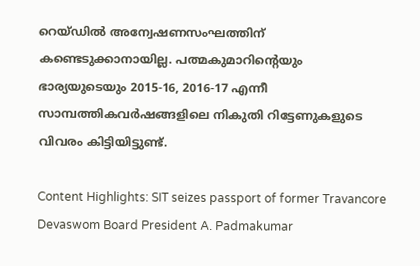റെയ്ഡിൽ അന്വേഷണസംഘത്തിന് കണ്ടെടുക്കാനായില്ല. പത്മകുമാറിന്റെയും ഭാര്യയുടെയും 2015-16, 2016-17 എന്നീ സാമ്പത്തികവർഷങ്ങളിലെ നികുതി റിട്ടേണുകളുടെ വിവരം കിട്ടിയിട്ടുണ്ട്.

Content Highlights: SIT seizes passport of former Travancore Devaswom Board President A. Padmakumar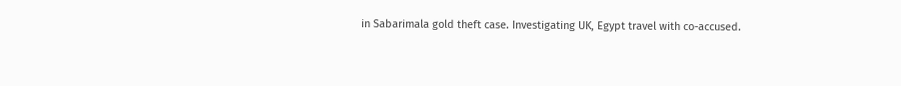in Sabarimala gold theft case. Investigating UK, Egypt travel with co-accused.